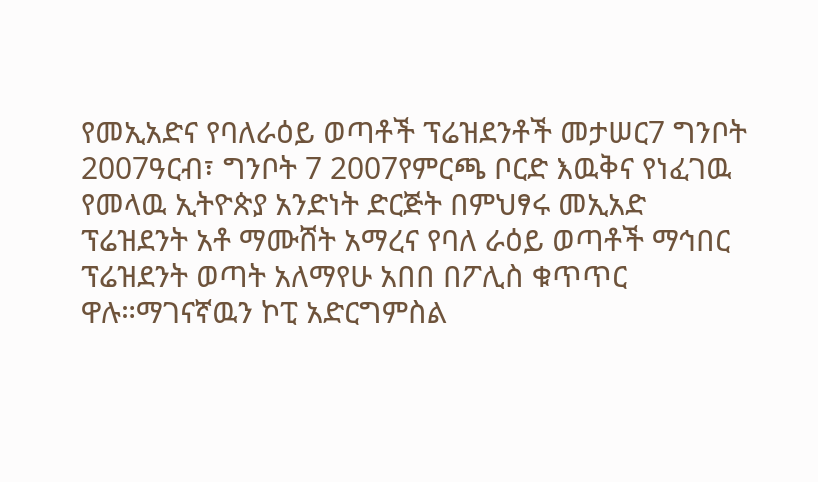የመኢአድና የባለራዕይ ወጣቶች ፕሬዝደንቶች መታሠር7 ግንቦት 2007ዓርብ፣ ግንቦት 7 2007የምርጫ ቦርድ እዉቅና የነፈገዉ የመላዉ ኢትዮጵያ አንድነት ድርጅት በምህፃሩ መኢአድ ፕሬዝደንት አቶ ማሙሸት አማረና የባለ ራዕይ ወጣቶች ማኅበር ፕሬዝደንት ወጣት አለማየሁ አበበ በፖሊስ ቁጥጥር ዋሉ።ማገናኛዉን ኮፒ አድርግምስል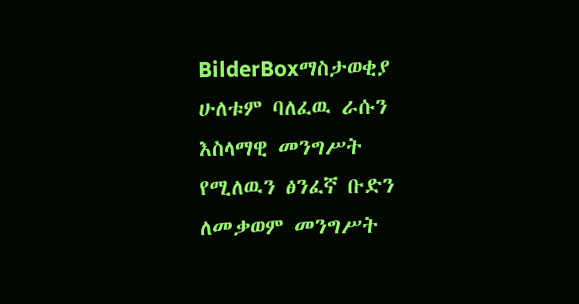BilderBoxማስታወቂያ ሁለቱም ባለፈዉ ራሱን እስላማዊ መንግሥት የሚለዉን ፅንፈኛ ቡድን ለመቃወም መንግሥት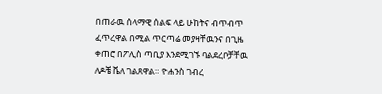በጠራዉ ሰላማዊ ሰልፍ ላይ ሁከትና ብጥብጥ ፈጥረዋል በሚል ጥርጣሬ መያዛቸዉንና በጊዜ ቀጠሮ በፖሊስ ጣቢያ እንደሚገኙ ባልደረቦቻቸዉ ለዶቼ ቬለ ገልጸዋል። ዮሐንስ ገብረ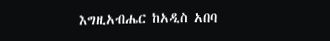እግዚአብሔር ከአዲስ አበባ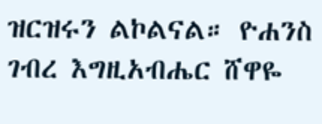ዝርዝሩን ልኮልናል። ዮሐንስ ገብረ እግዚአብሔር ሸዋዬ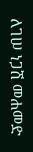ለገሠ ነጋሽ መሐመድ